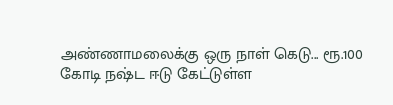அண்ணாமலைக்கு ஒரு நாள் கெடு... ரூ.100 கோடி நஷ்ட ஈடு கேட்டுள்ள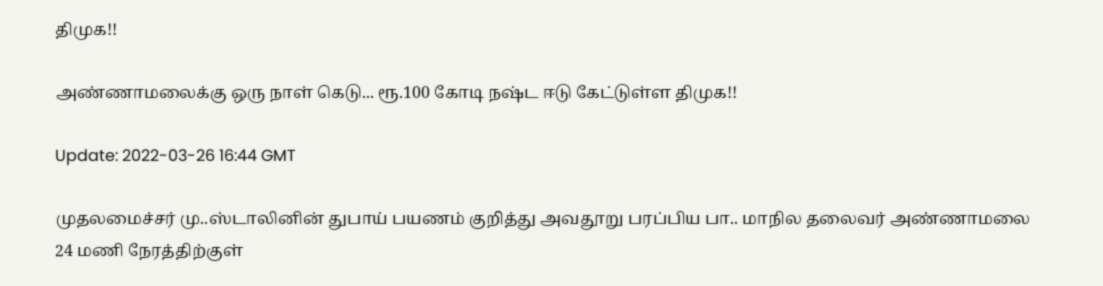திமுக!!

அண்ணாமலைக்கு ஒரு நாள் கெடு... ரூ.100 கோடி நஷ்ட ஈடு கேட்டுள்ள திமுக!!

Update: 2022-03-26 16:44 GMT

முதலமைச்சர் மு..ஸ்டாலினின் துபாய் பயணம் குறித்து அவதூறு பரப்பிய பா.. மாநில தலைவர் அண்ணாமலை 24 மணி நேரத்திற்குள்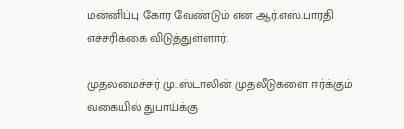மன்னிப்பு கோர வேண்டும் என ஆர்.எஸ்.பாரதி எச்சரிக்கை விடுத்துள்ளார்.

முதலமைச்சர் மு..ஸ்டாலின் முதலீடுகளை ஈர்க்கும் வகையில் துபாய்க்கு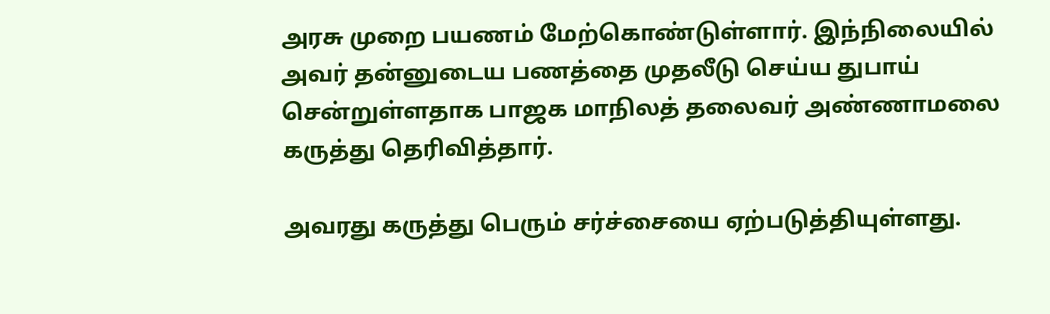அரசு முறை பயணம் மேற்கொண்டுள்ளார். இந்நிலையில் அவர் தன்னுடைய பணத்தை முதலீடு செய்ய துபாய் சென்றுள்ளதாக பாஜக மாநிலத் தலைவர் அண்ணாமலை கருத்து தெரிவித்தார்.

அவரது கருத்து பெரும் சர்ச்சையை ஏற்படுத்தியுள்ளது.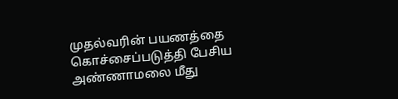முதல்வரின் பயணத்தை கொச்சைப்படுத்தி பேசிய அண்ணாமலை மீது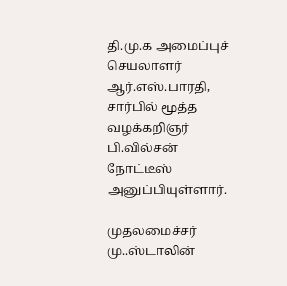தி.மு.க அமைப்புச் செயலாளர் ஆர்.எஸ்.பாரதி, சார்பில் மூத்த வழக்கறிஞர் பி.வில்சன் நோட்டீஸ் அனுப்பியுள்ளார்.

முதலமைச்சர் மு..ஸ்டாலின்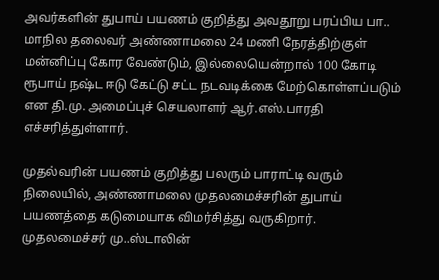அவர்களின் துபாய் பயணம் குறித்து அவதூறு பரப்பிய பா.. மாநில தலைவர் அண்ணாமலை 24 மணி நேரத்திற்குள் மன்னிப்பு கோர வேண்டும், இல்லையென்றால் 100 கோடி ரூபாய் நஷ்ட ஈடு கேட்டு சட்ட நடவடிக்கை மேற்கொள்ளப்படும் என தி.மு. அமைப்புச் செயலாளர் ஆர்.எஸ்.பாரதி எச்சரித்துள்ளார்.

முதல்வரின் பயணம் குறித்து பலரும் பாராட்டி வரும் நிலையில், அண்ணாமலை முதலமைச்சரின் துபாய் பயணத்தை கடுமையாக விமர்சித்து வருகிறார். முதலமைச்சர் மு..ஸ்டாலின்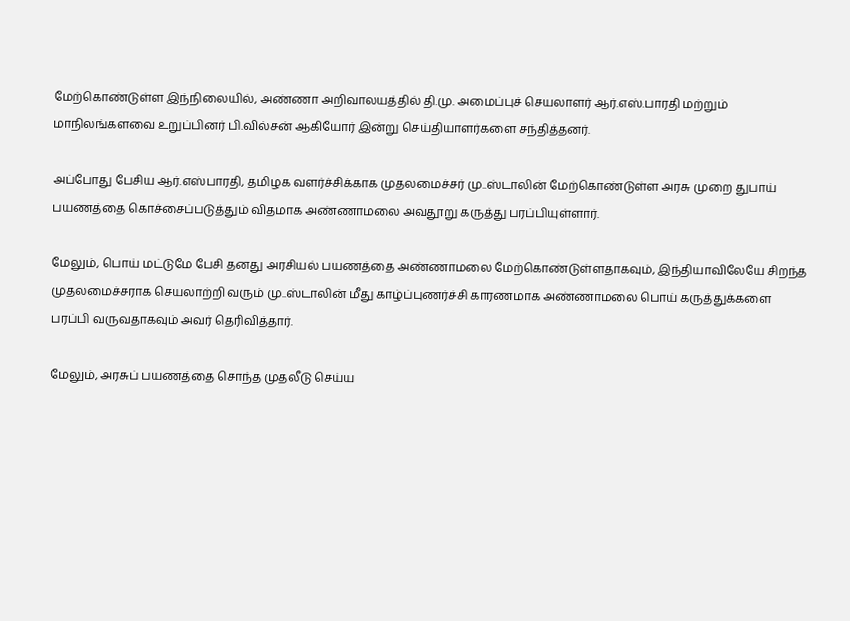மேற்கொண்டுள்ள இந்நிலையில், அண்ணா அறிவாலயத்தில் தி.மு. அமைப்புச் செயலாளர் ஆர்.எஸ்.பாரதி மற்றும் மாநிலங்களவை உறுப்பினர் பி.வில்சன் ஆகியோர் இன்று செய்தியாளர்களை சந்தித்தனர்.

அப்போது பேசிய ஆர்.எஸ்பாரதி, தமிழக வளர்ச்சிக்காக முதலமைச்சர் மு..ஸ்டாலின் மேற்கொண்டுள்ள அரசு முறை துபாய் பயணத்தை கொச்சைப்படுத்தும் விதமாக அண்ணாமலை அவதூறு கருத்து பரப்பியுள்ளார்.

மேலும், பொய் மட்டுமே பேசி தனது அரசியல் பயணத்தை அண்ணாமலை மேற்கொண்டுள்ளதாகவும், இந்தியாவிலேயே சிறந்த முதலமைச்சராக செயலாற்றி வரும் மு..ஸ்டாலின் மீது காழ்ப்புணர்ச்சி காரணமாக அண்ணாமலை பொய் கருத்துக்களை பரப்பி வருவதாகவும் அவர் தெரிவித்தார்.

மேலும், அரசுப் பயணத்தை சொந்த முதலீடு செய்ய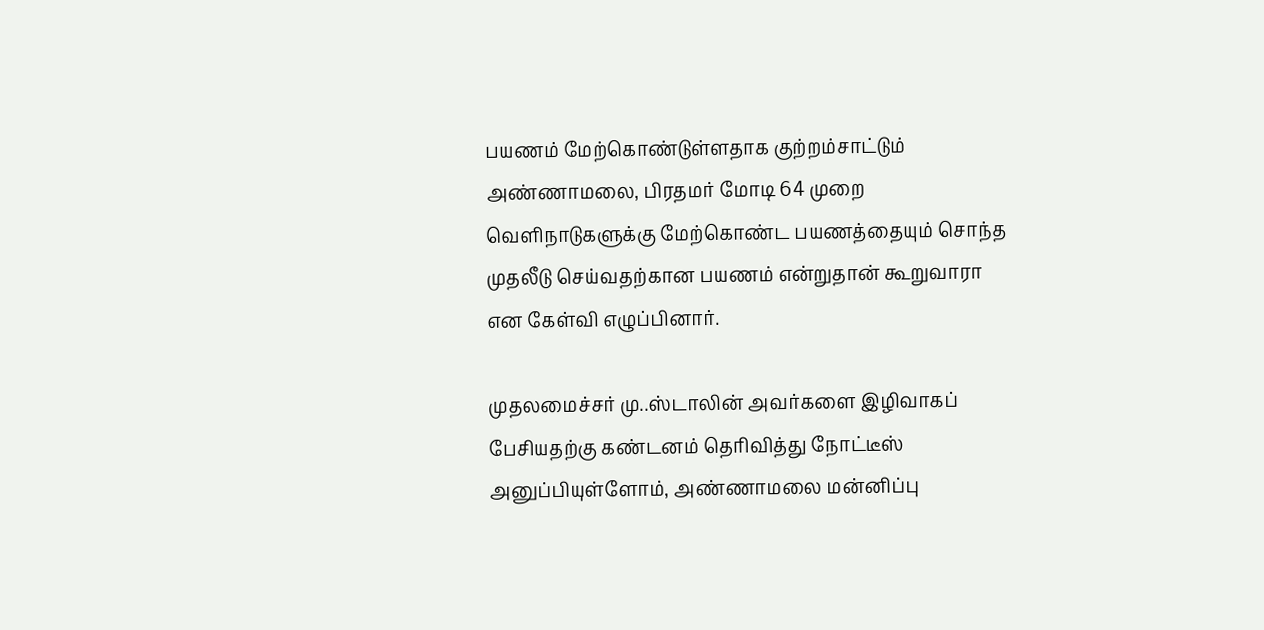பயணம் மேற்கொண்டுள்ளதாக குற்றம்சாட்டும் அண்ணாமலை, பிரதமர் மோடி 64 முறை வெளிநாடுகளுக்கு மேற்கொண்ட பயணத்தையும் சொந்த முதலீடு செய்வதற்கான பயணம் என்றுதான் கூறுவாரா என கேள்வி எழுப்பினார்.

முதலமைச்சர் மு..ஸ்டாலின் அவர்களை இழிவாகப் பேசியதற்கு கண்டனம் தெரிவித்து நோட்டீஸ் அனுப்பியுள்ளோம், அண்ணாமலை மன்னிப்பு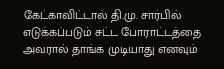கேட்காவிட்டால் தி.மு. சார்பில் எடுக்கப்படும் சட்ட போராட்டத்தை அவரால் தாங்க முடியாது எனவும்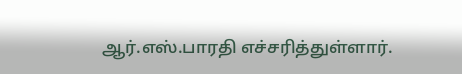ஆர்.எஸ்.பாரதி எச்சரித்துள்ளார்.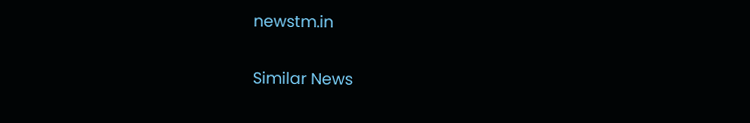newstm.in

Similar News